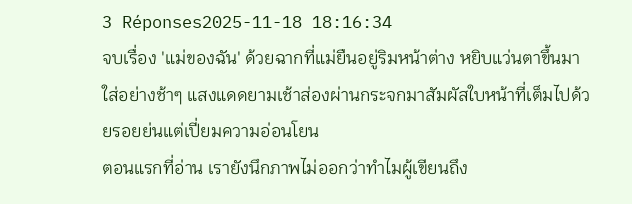3 Réponses2025-11-18 18:16:34
จบเรื่อง 'แม่ของฉัน' ด้วยฉากที่แม่ยืนอยู่ริมหน้าต่าง หยิบแว่นตาขึ้นมาใส่อย่างช้าๆ แสงแดดยามเช้าส่องผ่านกระจกมาสัมผัสใบหน้าที่เต็มไปด้วยรอยย่นแต่เปี่ยมความอ่อนโยน
ตอนแรกที่อ่าน เรายังนึกภาพไม่ออกว่าทำไมผู้เขียนถึง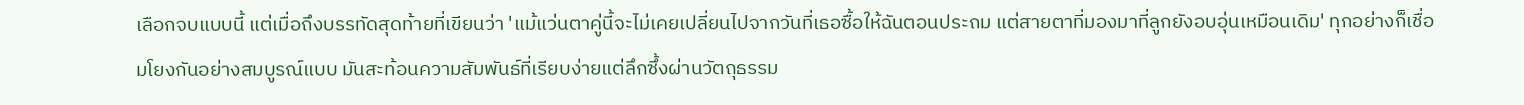เลือกจบแบบนี้ แต่เมื่อถึงบรรทัดสุดท้ายที่เขียนว่า 'แม้แว่นตาคู่นี้จะไม่เคยเปลี่ยนไปจากวันที่เธอซื้อให้ฉันตอนประถม แต่สายตาที่มองมาที่ลูกยังอบอุ่นเหมือนเดิม' ทุกอย่างก็เชื่อมโยงกันอย่างสมบูรณ์แบบ มันสะท้อนความสัมพันธ์ที่เรียบง่ายแต่ลึกซึ้งผ่านวัตถุธรรม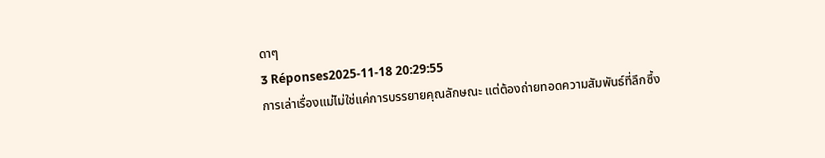ดาๆ
3 Réponses2025-11-18 20:29:55
การเล่าเรื่องแม่ไม่ใช่แค่การบรรยายคุณลักษณะ แต่ต้องถ่ายทอดความสัมพันธ์ที่ลึกซึ้ง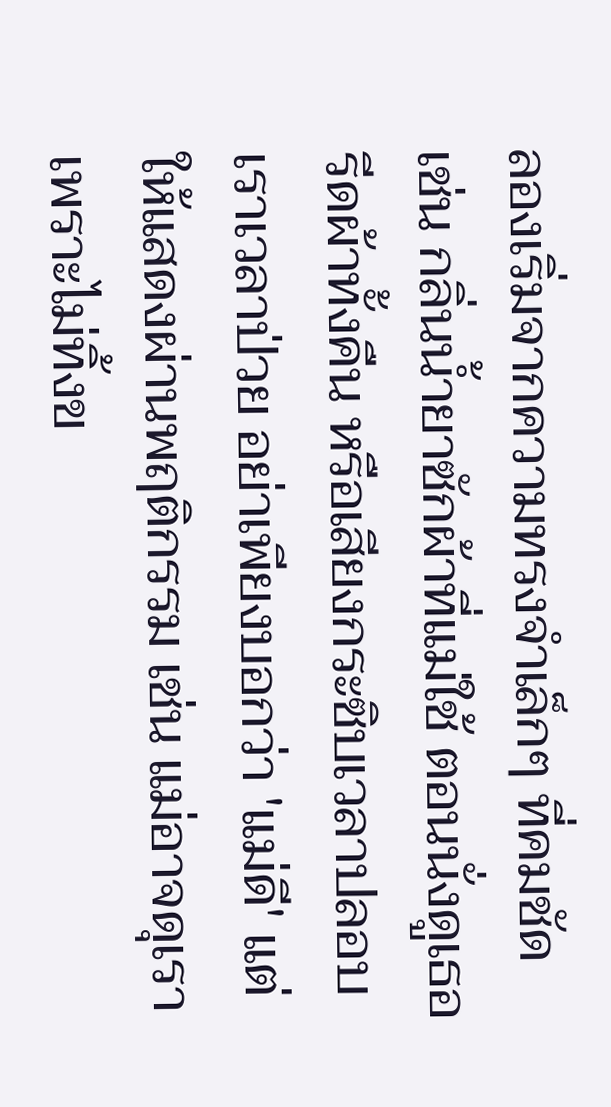ลองเริ่มจากความทรงจำเล็กๆ ที่คมชัด เช่น กลิ่นน้ำยาซักผ้าที่แม่ใช้ ตอนนั่งดูเธอรีดผ้าทั้งคืน หรือเสียงกระซิบเวลาปลอบเราเวลาป่วย อย่าเพียงบอกว่า 'แม่ดี' แต่ให้แสดงผ่านพฤติกรรม เช่น แม่อาจดุเราเพราะไม่ทิ้งข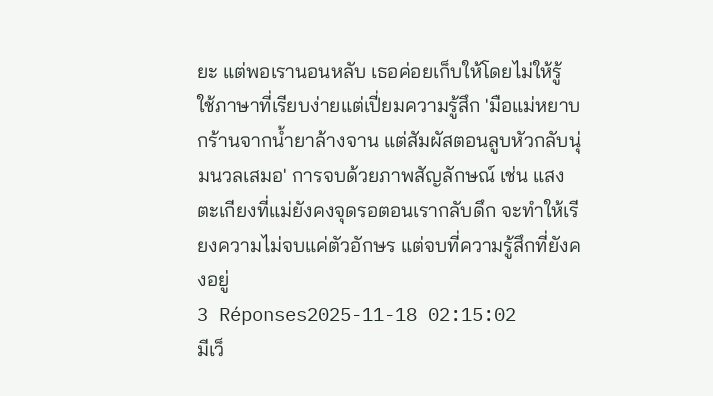ยะ แต่พอเรานอนหลับ เธอค่อยเก็บให้โดยไม่ให้รู้
ใช้ภาษาที่เรียบง่ายแต่เปี่ยมความรู้สึก 'มือแม่หยาบกร้านจากน้ำยาล้างจาน แต่สัมผัสตอนลูบหัวกลับนุ่มนวลเสมอ' การจบด้วยภาพสัญลักษณ์ เช่น แสงตะเกียงที่แม่ยังคงจุดรอตอนเรากลับดึก จะทำให้เรียงความไม่จบแค่ตัวอักษร แต่จบที่ความรู้สึกที่ยังคงอยู่
3 Réponses2025-11-18 02:15:02
มีเว็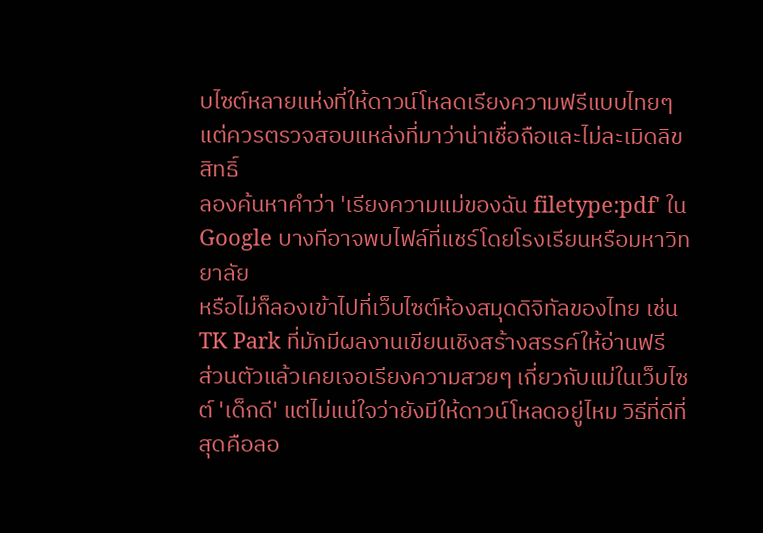บไซต์หลายแห่งที่ให้ดาวน์โหลดเรียงความฟรีแบบไทยๆ แต่ควรตรวจสอบแหล่งที่มาว่าน่าเชื่อถือและไม่ละเมิดลิขสิทธิ์
ลองค้นหาคำว่า 'เรียงความแม่ของฉัน filetype:pdf' ใน Google บางทีอาจพบไฟล์ที่แชร์โดยโรงเรียนหรือมหาวิทยาลัย
หรือไม่ก็ลองเข้าไปที่เว็บไซต์ห้องสมุดดิจิทัลของไทย เช่น TK Park ที่มักมีผลงานเขียนเชิงสร้างสรรค์ให้อ่านฟรี
ส่วนตัวแล้วเคยเจอเรียงความสวยๆ เกี่ยวกับแม่ในเว็บไซต์ 'เด็กดี' แต่ไม่แน่ใจว่ายังมีให้ดาวน์โหลดอยู่ไหม วิธีที่ดีที่สุดคือลอ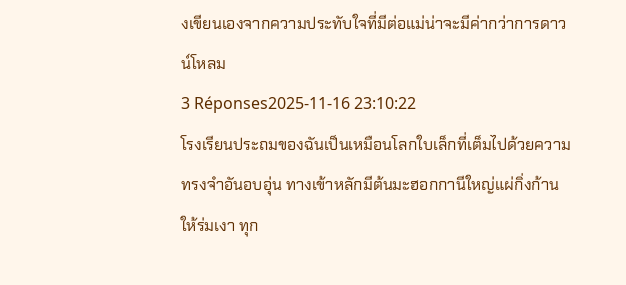งเขียนเองจากความประทับใจที่มีต่อแม่น่าจะมีค่ากว่าการดาวน์โหลม
3 Réponses2025-11-16 23:10:22
โรงเรียนประถมของฉันเป็นเหมือนโลกใบเล็กที่เต็มไปด้วยความทรงจำอันอบอุ่น ทางเข้าหลักมีต้นมะฮอกกานีใหญ่แผ่กิ่งก้านให้ร่มเงา ทุก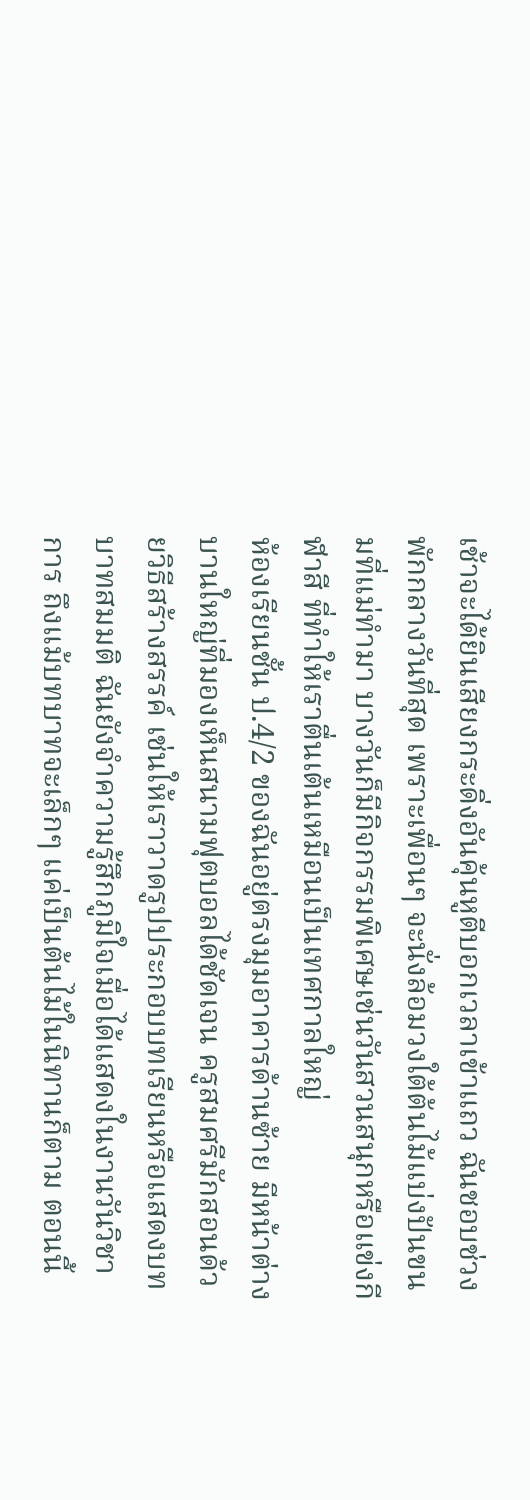เช้าจะได้ยินเสียงกระดิ่งอันคุ้นหูตีบอกเวลาเข้าแถว ฉันชอบช่วงพักกลางวันที่สุด เพราะเพื่อนๆ จะนั่งล้อมวงใต้ต้นไม้แบ่งปันขนมที่แม่ทำมา บางวันก็มีกิจกรรมพิเศษเช่นวันสวนสนุกหรือแข่งกีฬาสี ที่ทำให้เราตื่นเต้นเหมือนเป็นเทศกาลใหญ่
ห้องเรียนชั้น ป.4/2 ของฉันอยู่ตรงมุมอาคารด้านซ้าย มีหน้าต่างบานใหญ่ที่มองเห็นสนามฟุตบอลได้ชัดเจน ครูสมศรีมักสอนด้วยวิธีสร้างสรรค์ เช่นให้เราวาดรูปประกอบบทเรียนหรือแสดงบทบาทสมมติ ฉันยังจำความรู้สึกภูมิใจเมื่อได้แสดงในงานวันวิชาการ ถึงแม้บทบาทจะเล็กๆ แค่เป็นต้นไม้ในนิทานก็ตาม ตอนนี้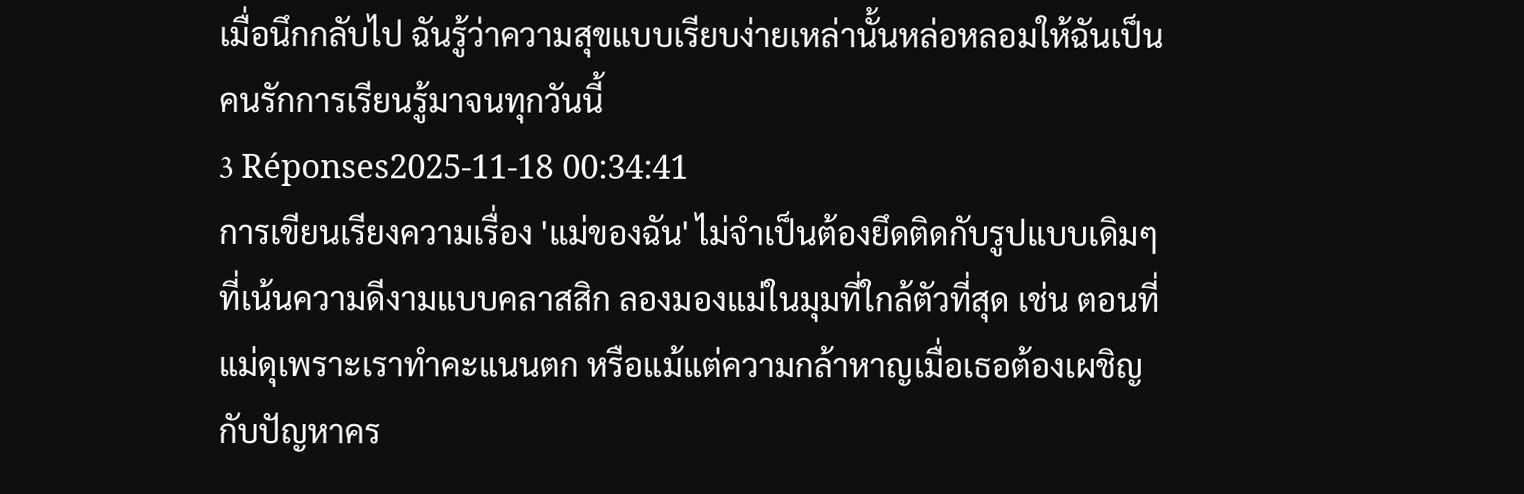เมื่อนึกกลับไป ฉันรู้ว่าความสุขแบบเรียบง่ายเหล่านั้นหล่อหลอมให้ฉันเป็นคนรักการเรียนรู้มาจนทุกวันนี้
3 Réponses2025-11-18 00:34:41
การเขียนเรียงความเรื่อง 'แม่ของฉัน' ไม่จำเป็นต้องยึดติดกับรูปแบบเดิมๆ ที่เน้นความดีงามแบบคลาสสิก ลองมองแม่ในมุมที่ใกล้ตัวที่สุด เช่น ตอนที่แม่ดุเพราะเราทำคะแนนตก หรือแม้แต่ความกล้าหาญเมื่อเธอต้องเผชิญกับปัญหาคร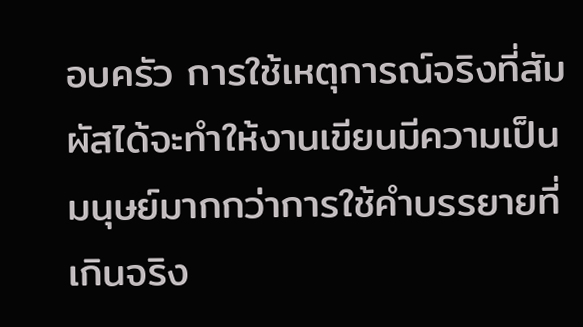อบครัว การใช้เหตุการณ์จริงที่สัมผัสได้จะทำให้งานเขียนมีความเป็นมนุษย์มากกว่าการใช้คำบรรยายที่เกินจริง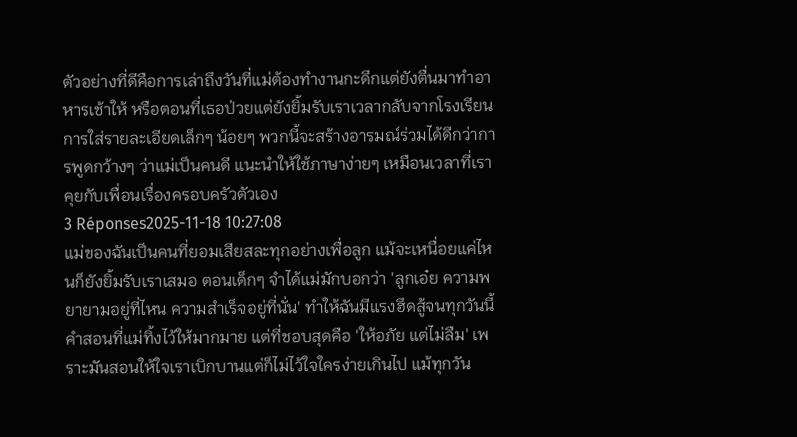ตัวอย่างที่ดีคือการเล่าถึงวันที่แม่ต้องทำงานกะดึกแต่ยังตื่นมาทำอาหารเช้าให้ หรือตอนที่เธอป่วยแต่ยังยิ้มรับเราเวลากลับจากโรงเรียน การใส่รายละเอียดเล็กๆ น้อยๆ พวกนี้จะสร้างอารมณ์ร่วมได้ดีกว่าการพูดกว้างๆ ว่าแม่เป็นคนดี แนะนำให้ใช้ภาษาง่ายๆ เหมือนเวลาที่เราคุยกับเพื่อนเรื่องครอบครัวตัวเอง
3 Réponses2025-11-18 10:27:08
แม่ของฉันเป็นคนที่ยอมเสียสละทุกอย่างเพื่อลูก แม้จะเหนื่อยแค่ไหนก็ยังยิ้มรับเราเสมอ ตอนเด็กๆ จำได้แม่มักบอกว่า 'ลูกเอ๋ย ความพยายามอยู่ที่ไหน ความสำเร็จอยู่ที่นั่น' ทำให้ฉันมีแรงฮึดสู้จนทุกวันนี้
คำสอนที่แม่ทิ้งไว้ให้มากมาย แต่ที่ชอบสุดคือ 'ให้อภัย แต่ไม่ลืม' เพราะมันสอนให้ใจเราเบิกบานแต่ก็ไม่ไว้ใจใครง่ายเกินไป แม้ทุกวัน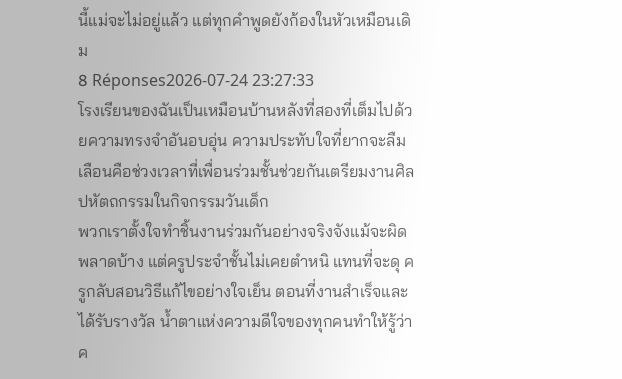นี้แม่จะไม่อยู่แล้ว แต่ทุกคำพูดยังก้องในหัวเหมือนเดิม
8 Réponses2026-07-24 23:27:33
โรงเรียนของฉันเป็นเหมือนบ้านหลังที่สองที่เต็มไปด้วยความทรงจำอันอบอุ่น ความประทับใจที่ยากจะลืมเลือนคือช่วงเวลาที่เพื่อนร่วมชั้นช่วยกันเตรียมงานศิลปหัตถกรรมในกิจกรรมวันเด็ก
พวกเราตั้งใจทำชิ้นงานร่วมกันอย่างจริงจังแม้จะผิดพลาดบ้าง แต่ครูประจำชั้นไม่เคยตำหนิ แทนที่จะดุ ครูกลับสอนวิธีแก้ไขอย่างใจเย็น ตอนที่งานสำเร็จและได้รับรางวัล น้ำตาแห่งความดีใจของทุกคนทำให้รู้ว่าค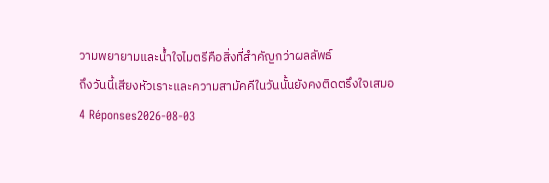วามพยายามและน้ำใจไมตรีคือสิ่งที่สำคัญกว่าผลลัพธ์
ถึงวันนี้เสียงหัวเราะและความสามัคคีในวันนั้นยังคงติดตรึงใจเสมอ
4 Réponses2026-08-03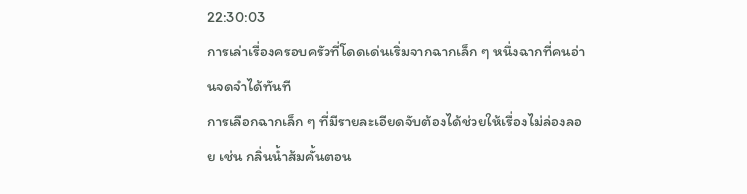22:30:03
การเล่าเรื่องครอบครัวที่โดดเด่นเริ่มจากฉากเล็ก ๆ หนึ่งฉากที่คนอ่านจดจำได้ทันที
การเลือกฉากเล็ก ๆ ที่มีรายละเอียดจับต้องได้ช่วยให้เรื่องไม่ล่องลอย เช่น กลิ่นน้ำส้มคั้นตอน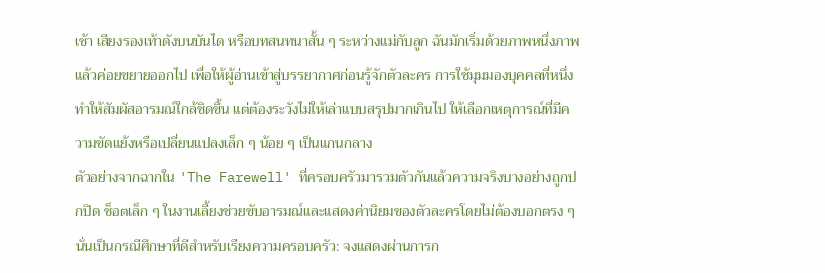เช้า เสียงรองเท้าดังบนบันได หรือบทสนทนาสั้น ๆ ระหว่างแม่กับลูก ฉันมักเริ่มด้วยภาพหนึ่งภาพแล้วค่อยขยายออกไป เพื่อให้ผู้อ่านเข้าสู่บรรยากาศก่อนรู้จักตัวละคร การใช้มุมมองบุคคลที่หนึ่งทำให้สัมผัสอารมณ์ใกล้ชิดขึ้น แต่ต้องระวังไม่ให้เล่าแบบสรุปมากเกินไป ให้เลือกเหตุการณ์ที่มีความขัดแย้งหรือเปลี่ยนแปลงเล็ก ๆ น้อย ๆ เป็นแกนกลาง
ตัวอย่างจากฉากใน 'The Farewell' ที่ครอบครัวมารวมตัวกันแล้วความจริงบางอย่างถูกปกปิด ช็อตเล็ก ๆ ในงานเลี้ยงช่วยขับอารมณ์และแสดงค่านิยมของตัวละครโดยไม่ต้องบอกตรง ๆ นั่นเป็นกรณีศึกษาที่ดีสำหรับเรียงความครอบครัว: จงแสดงผ่านการก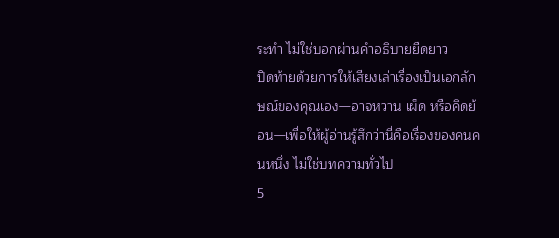ระทำ ไม่ใช่บอกผ่านคำอธิบายยืดยาว
ปิดท้ายด้วยการให้เสียงเล่าเรื่องเป็นเอกลักษณ์ของคุณเอง—อาจหวาน เผ็ด หรือคิดย้อน—เพื่อให้ผู้อ่านรู้สึกว่านี่คือเรื่องของคนคนหนึ่ง ไม่ใช่บทความทั่วไป
5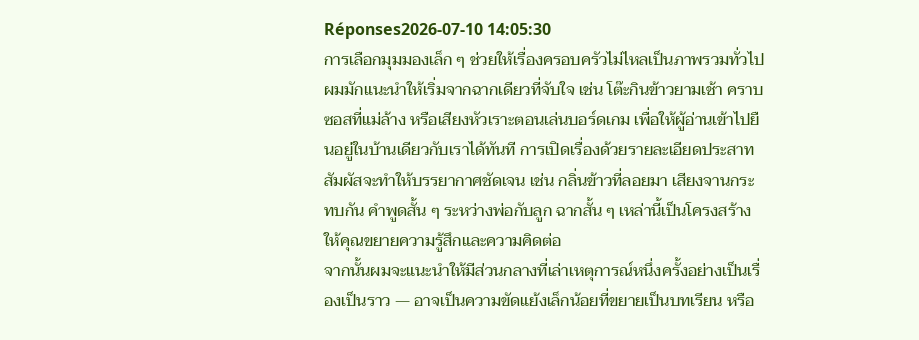Réponses2026-07-10 14:05:30
การเลือกมุมมองเล็ก ๆ ช่วยให้เรื่องครอบครัวไม่ไหลเป็นภาพรวมทั่วไป
ผมมักแนะนำให้เริ่มจากฉากเดียวที่จับใจ เช่น โต๊ะกินข้าวยามเช้า คราบซอสที่แม่ล้าง หรือเสียงหัวเราะตอนเล่นบอร์ดเกม เพื่อให้ผู้อ่านเข้าไปยืนอยู่ในบ้านเดียวกับเราได้ทันที การเปิดเรื่องด้วยรายละเอียดประสาทสัมผัสจะทำให้บรรยากาศชัดเจน เช่น กลิ่นข้าวที่ลอยมา เสียงจานกระทบกัน คำพูดสั้น ๆ ระหว่างพ่อกับลูก ฉากสั้น ๆ เหล่านี้เป็นโครงสร้างให้คุณขยายความรู้สึกและความคิดต่อ
จากนั้นผมจะแนะนำให้มีส่วนกลางที่เล่าเหตุการณ์หนึ่งครั้งอย่างเป็นเรื่องเป็นราว — อาจเป็นความขัดแย้งเล็กน้อยที่ขยายเป็นบทเรียน หรือ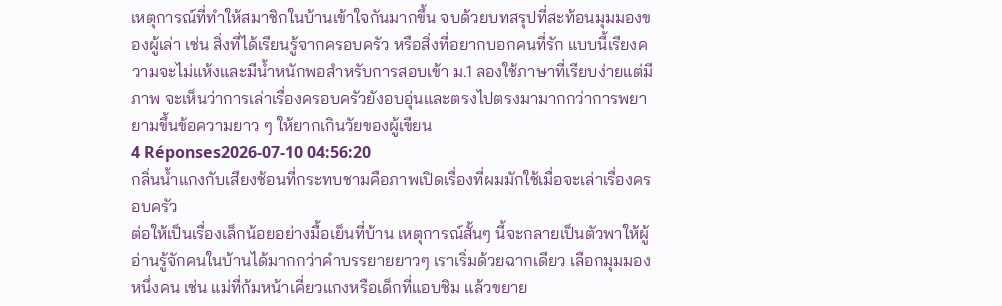เหตุการณ์ที่ทำให้สมาชิกในบ้านเข้าใจกันมากขึ้น จบด้วยบทสรุปที่สะท้อนมุมมองของผู้เล่า เช่น สิ่งที่ได้เรียนรู้จากครอบครัว หรือสิ่งที่อยากบอกคนที่รัก แบบนี้เรียงความจะไม่แห้งและมีน้ำหนักพอสำหรับการสอบเข้า ม.1 ลองใช้ภาษาที่เรียบง่ายแต่มีภาพ จะเห็นว่าการเล่าเรื่องครอบครัวยังอบอุ่นและตรงไปตรงมามากกว่าการพยายามขึ้นข้อความยาว ๆ ให้ยากเกินวัยของผู้เขียน
4 Réponses2026-07-10 04:56:20
กลิ่นน้ำแกงกับเสียงช้อนที่กระทบชามคือภาพเปิดเรื่องที่ผมมักใช้เมื่อจะเล่าเรื่องครอบครัว
ต่อให้เป็นเรื่องเล็กน้อยอย่างมื้อเย็นที่บ้าน เหตุการณ์สั้นๆ นี้จะกลายเป็นตัวพาให้ผู้อ่านรู้จักคนในบ้านได้มากกว่าคำบรรยายยาวๆ เราเริ่มด้วยฉากเดียว เลือกมุมมองหนึ่งคน เช่น แม่ที่ก้มหน้าเคี่ยวแกงหรือเด็กที่แอบชิม แล้วขยาย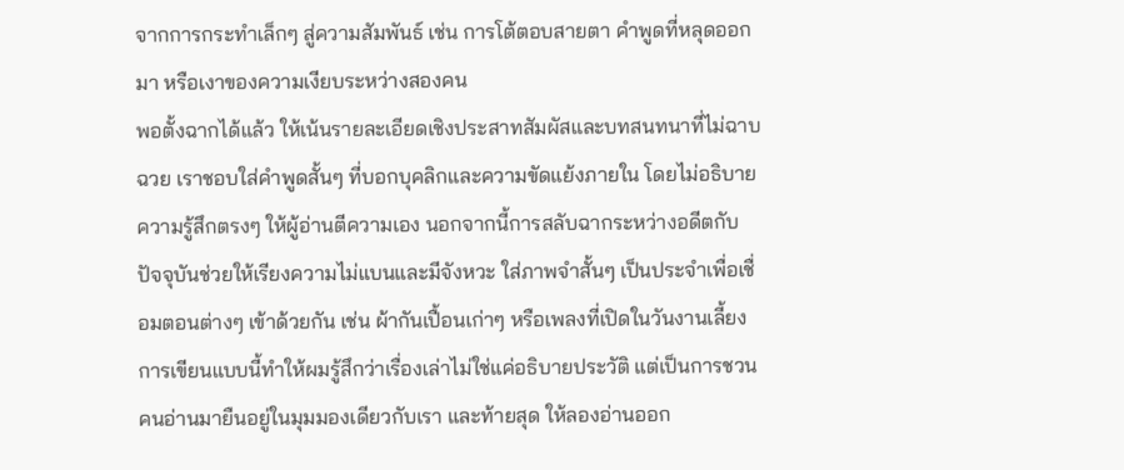จากการกระทำเล็กๆ สู่ความสัมพันธ์ เช่น การโต้ตอบสายตา คำพูดที่หลุดออกมา หรือเงาของความเงียบระหว่างสองคน
พอตั้งฉากได้แล้ว ให้เน้นรายละเอียดเชิงประสาทสัมผัสและบทสนทนาที่ไม่ฉาบฉวย เราชอบใส่คำพูดสั้นๆ ที่บอกบุคลิกและความขัดแย้งภายใน โดยไม่อธิบายความรู้สึกตรงๆ ให้ผู้อ่านตีความเอง นอกจากนี้การสลับฉากระหว่างอดีตกับปัจจุบันช่วยให้เรียงความไม่แบนและมีจังหวะ ใส่ภาพจำสั้นๆ เป็นประจำเพื่อเชื่อมตอนต่างๆ เข้าด้วยกัน เช่น ผ้ากันเปื้อนเก่าๆ หรือเพลงที่เปิดในวันงานเลี้ยง
การเขียนแบบนี้ทำให้ผมรู้สึกว่าเรื่องเล่าไม่ใช่แค่อธิบายประวัติ แต่เป็นการชวนคนอ่านมายืนอยู่ในมุมมองเดียวกับเรา และท้ายสุด ให้ลองอ่านออก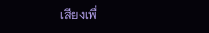เสียงเพื่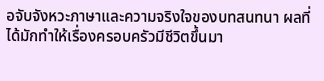อจับจังหวะภาษาและความจริงใจของบทสนทนา ผลที่ได้มักทำให้เรื่องครอบครัวมีชีวิตขึ้นมา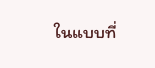ในแบบที่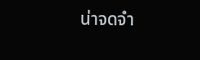น่าจดจำ